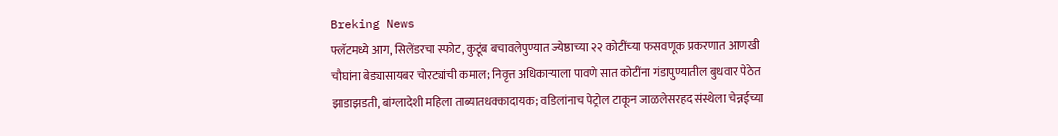Breking News
फ्लॅटमध्ये आग, सिलेंडरचा स्फोट, कुटूंब बचावलेपुण्यात ज्येष्ठाच्‍या २२ कोटींच्‍या फसवणूक प्रकरणात आणखी चौघांना बेड्यासायबर चोरट्यांची कमाल; निवृत्त अधिकाऱ्याला पावणे सात कोटींना गंडापुण्यातील बुधवार पेठेत झाडाझडती, बांग्लादेशी महिला ताब्यातधक्कादायक; वडिलांनाच पेट्रोल टाकून जाळलेसरहद संस्थेला चेन्नईच्या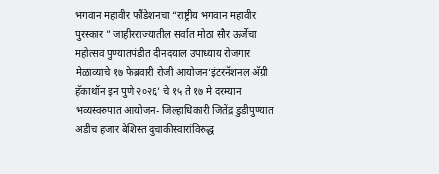भगवान महावीर फौंडेशनचा “राष्ट्रीय भगवान महावीर पुरस्कार ” जाहीरराज्यातील सर्वात मोठा सौर ऊर्जेचा महोत्सव पुण्यातपंडीत दीनदयाल उपाध्याय रोजगार मेळाव्याचे १७ फेब्रवारी रोजी आयोजन‘इंटरनॅशनल अ‍ॅग्री हॅकाथॉन इन पुणे २०२६’ चे १५ ते १७ मे दरम्यान भव्यस्वरुपात आयोजन- जिल्हाधिकारी जितेंद्र डुडीपुण्यात अडीच हजार बेशिस्त दुचाकीस्वारांविरुद्ध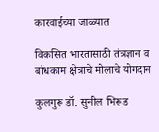कारवाईच्या जाळ्यात

विकसित भारतासाठी तंत्रज्ञान व बांधकाम क्षेत्राचे मोलाचे योगदान

कुलगुरू डॉ. सुनील भिरूड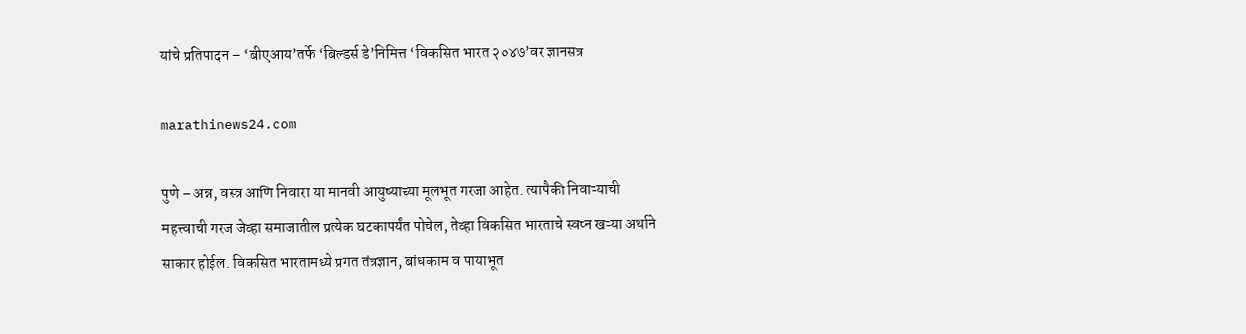यांचे प्रतिपादन – ‘बीएआय’तर्फे ‘बिल्डर्स डे’निमित्त ‘विकसित भारत २०४७’वर ज्ञानसत्र

marathinews24.com

पुणे – अन्न, वस्त्र आणि निवारा या मानवी आयुष्याच्या मूलभूत गरजा आहेत. त्यापैकी निवाऱ्याची महत्त्वाची गरज जेव्हा समाजातील प्रत्येक घटकापर्यंत पोचेल, तेव्हा विकसित भारताचे स्वप्न खऱ्या अर्थाने साकार होईल. विकसित भारतामध्ये प्रगत तंत्रज्ञान, बांधकाम व पायाभूत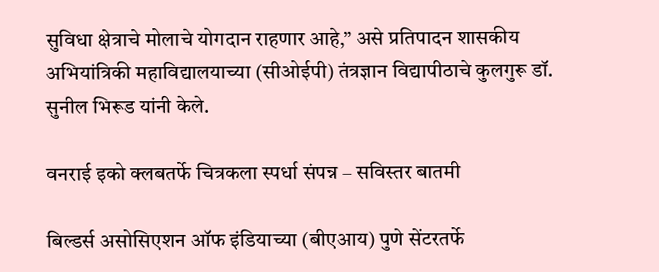सुविधा क्षेत्राचे मोलाचे योगदान राहणार आहे,” असे प्रतिपादन शासकीय अभियांत्रिकी महाविद्यालयाच्या (सीओईपी) तंत्रज्ञान विद्यापीठाचे कुलगुरू डॉ. सुनील भिरूड यांनी केले.

वनराई इको क्लबतर्फे चित्रकला स्पर्धा संपन्न – सविस्तर बातमी

बिल्डर्स असोसिएशन ऑफ इंडियाच्या (बीएआय) पुणे सेंटरतर्फे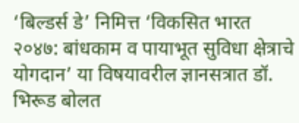‘बिल्डर्स डे’ निमित्त ‘विकसित भारत २०४७: बांधकाम व पायाभूत सुविधा क्षेत्राचे योगदान’ या विषयावरील ज्ञानसत्रात डॉ. भिरूड बोलत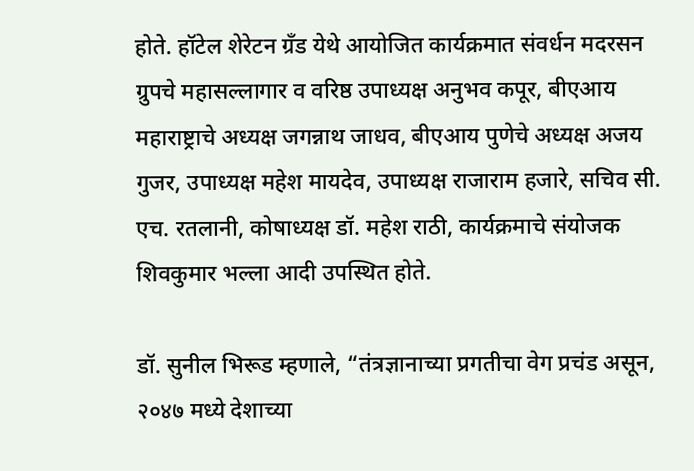होते. हॉटेल शेरेटन ग्रँड येथे आयोजित कार्यक्रमात संवर्धन मदरसन ग्रुपचे महासल्लागार व वरिष्ठ उपाध्यक्ष अनुभव कपूर, बीएआय महाराष्ट्राचे अध्यक्ष जगन्नाथ जाधव, बीएआय पुणेचे अध्यक्ष अजय गुजर, उपाध्यक्ष महेश मायदेव, उपाध्यक्ष राजाराम हजारे, सचिव सी. एच. रतलानी, कोषाध्यक्ष डॉ. महेश राठी, कार्यक्रमाचे संयोजक शिवकुमार भल्ला आदी उपस्थित होते.

डॉ. सुनील भिरूड म्हणाले, “तंत्रज्ञानाच्या प्रगतीचा वेग प्रचंड असून, २०४७ मध्ये देशाच्या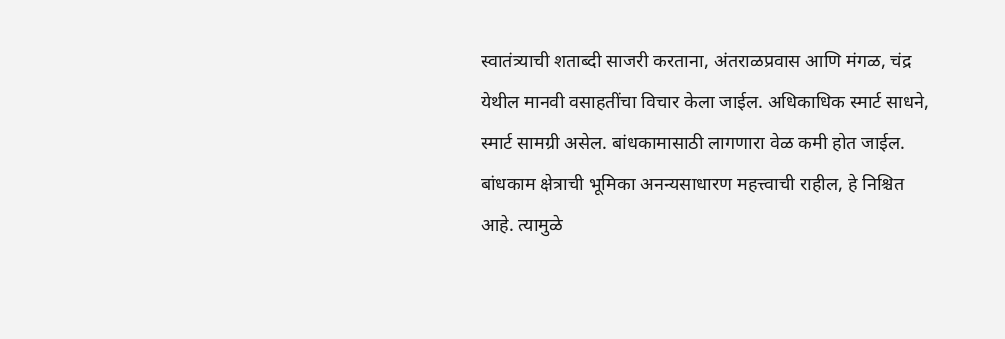स्वातंत्र्याची शताब्दी साजरी करताना, अंतराळप्रवास आणि मंगळ, चंद्र येथील मानवी वसाहतींचा विचार केला जाईल. अधिकाधिक स्मार्ट साधने, स्मार्ट सामग्री असेल. बांधकामासाठी लागणारा वेळ कमी होत जाईल. बांधकाम क्षेत्राची भूमिका अनन्यसाधारण महत्त्वाची राहील, हे निश्चित आहे. त्यामुळे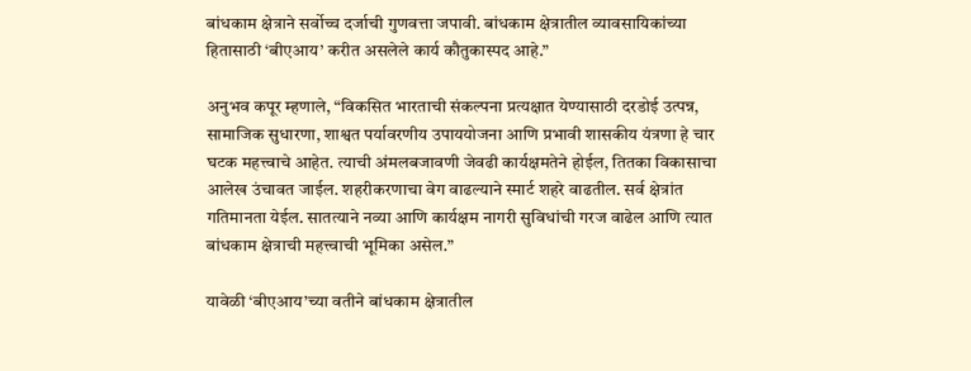बांधकाम क्षेत्राने सर्वोच्च दर्जाची गुणवत्ता जपावी. बांधकाम क्षेत्रातील व्यावसायिकांच्या हितासाठी ‘बीएआय’ करीत असलेले कार्य कौतुकास्पद आहे.”

अनुभव कपूर म्हणाले, “विकसित भारताची संकल्पना प्रत्यक्षात येण्यासाठी दरडोई उत्पन्न, सामाजिक सुधारणा, शाश्वत पर्यावरणीय उपाययोजना आणि प्रभावी शासकीय यंत्रणा हे चार घटक महत्त्वाचे आहेत. त्याची अंमलबजावणी जेवढी कार्यक्षमतेने होईल, तितका विकासाचा आलेख उंचावत जाईल. शहरीकरणाचा वेग वाढल्याने स्मार्ट शहरे वाढतील. सर्व क्षेत्रांत गतिमानता येईल. सातत्याने नव्या आणि कार्यक्षम नागरी सुविधांची गरज वाढेल आणि त्यात बांधकाम क्षेत्राची महत्त्वाची भूमिका असेल.”

यावेळी ‘बीएआय’च्या वतीने बांधकाम क्षेत्रातील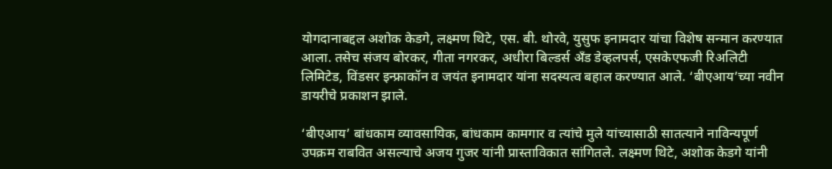योगदानाबद्दल अशोक केडगे, लक्ष्मण थिटे, एस. बी. थोरवे, युसुफ इनामदार यांचा विशेष सन्मान करण्यात आला. तसेच संजय बोरकर, गीता नगरकर, अधीरा बिल्डर्स अँड डेव्हलपर्स, एसकेएफजी रिअलिटी लिमिटेड, विंडसर इन्फ्राकॉन व जयंत इनामदार यांना सदस्यत्व बहाल करण्यात आले. ‘बीएआय’च्या नवीन डायरीचे प्रकाशन झाले.

‘बीएआय’ बांधकाम व्यावसायिक, बांधकाम कामगार व त्यांचे मुले यांच्यासाठी सातत्याने नाविन्यपूर्ण उपक्रम राबवित असल्याचे अजय गुजर यांनी प्रास्ताविकात सांगितले. लक्ष्मण थिटे, अशोक केडगे यांनी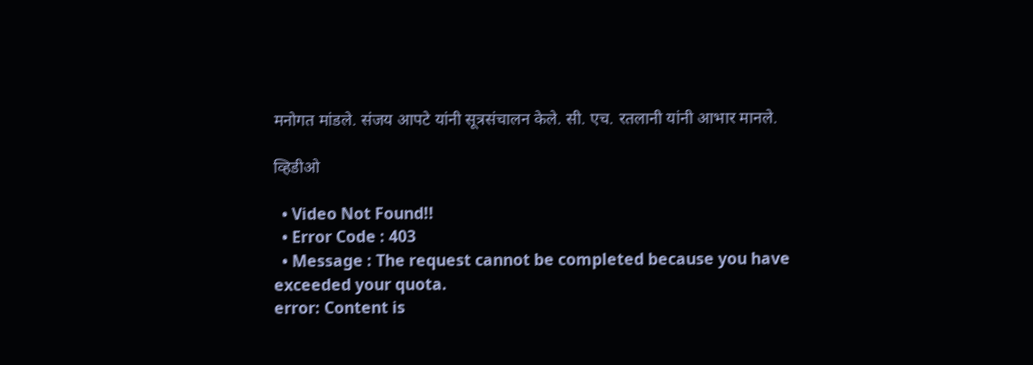मनोगत मांडले. संजय आपटे यांनी सूत्रसंचालन केले. सी. एच. रतलानी यांनी आभार मानले.

व्हिडीओ

  • Video Not Found!!
  • Error Code : 403
  • Message : The request cannot be completed because you have exceeded your quota.
error: Content is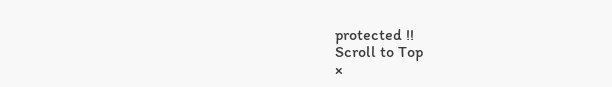protected !!
Scroll to Top
×